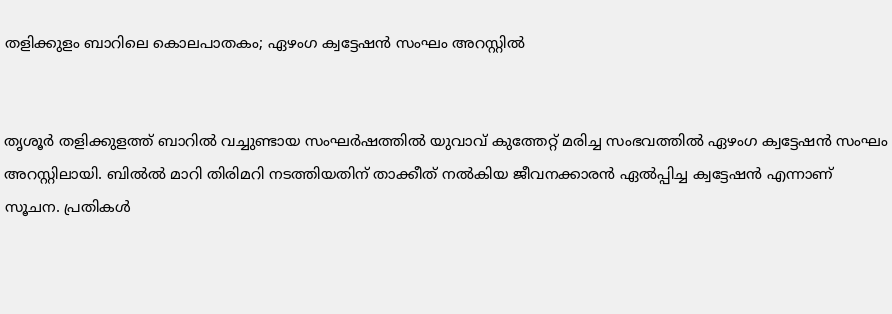തളിക്കുളം ബാറിലെ കൊലപാതകം; ഏഴംഗ ക്വട്ടേഷൻ സംഘം അറസ്റ്റിൽ‍


തൃശൂർ‍ തളിക്കുളത്ത് ബാറിൽ‍ വച്ചുണ്ടായ സംഘർ‍ഷത്തിൽ‍ യുവാവ് കുത്തേറ്റ് മരിച്ച സംഭവത്തിൽ‍ ഏഴംഗ ക്വട്ടേഷൻ സംഘം അറസ്റ്റിലായി. ബിൽൽ മാറി തിരിമറി നടത്തിയതിന് താക്കീത് നൽ‍കിയ ജീവനക്കാരൻ ഏൽ‍പ്പിച്ച ക്വട്ടേഷന്‍ എന്നാണ് സൂചന. പ്രതികൾ‍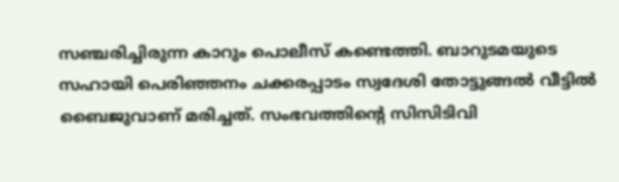സഞ്ചരിച്ചിരുന്ന കാറും പൊലീസ് കണ്ടെത്തി. ബാറുടമയുടെ സഹായി പെരിഞ്ഞനം ചക്കരപ്പാടം സ്വദേശി തോട്ടുങ്ങൽ‍ വീട്ടിൽ‍ ബൈജുവാണ് മരിച്ചത്. സംഭവത്തിന്റെ സിസിടിവി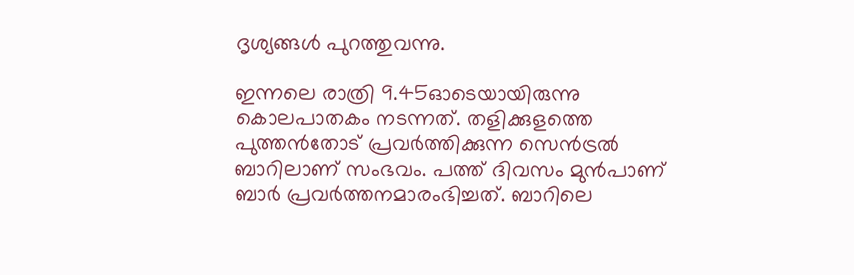ദൃശ്യങ്ങൾ‍ പുറത്തുവന്നു.

ഇന്നലെ രാത്രി 9.45ഓടെയായിരുന്നു കൊലപാതകം നടന്നത്. തളിക്കുളത്തെ പുത്തന്‍തോട് പ്രവർ‍ത്തിക്കുന്ന സെൻ‍ട്രൽ‍ ബാറിലാണ് സംഭവം. പത്ത് ദിവസം മുന്‍പാണ് ബാർ‍ പ്രവർ‍ത്തനമാരംഭിച്ചത്. ബാറിലെ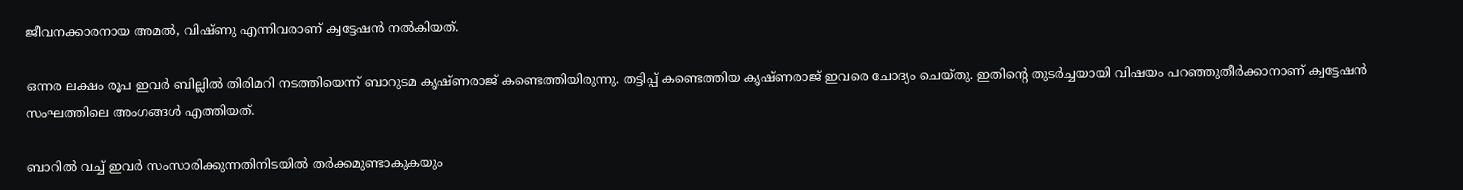ജീവനക്കാരനായ അമൽ‍, വിഷ്ണു എന്നിവരാണ് ക്വട്ടേഷൻ നൽ‍കിയത്.

ഒന്നര ലക്ഷം രൂപ ഇവർ‍ ബില്ലിൽ‍ തിരിമറി നടത്തിയെന്ന് ബാറുടമ കൃഷ്ണരാജ് കണ്ടെത്തിയിരുന്നു. തട്ടിപ്പ് കണ്ടെത്തിയ കൃഷ്ണരാജ് ഇവരെ ചോദ്യം ചെയ്തു. ഇതിന്റെ തുടർ‍ച്ചയായി വിഷയം പറഞ്ഞുതീർ‍ക്കാനാണ് ക്വട്ടേഷൻ സംഘത്തിലെ അംഗങ്ങൾ‍ എത്തിയത്.

ബാറിൽ‍ വച്ച് ഇവർ‍ സംസാരിക്കുന്നതിനിടയിൽ‍ തർ‍ക്കമുണ്ടാകുകയും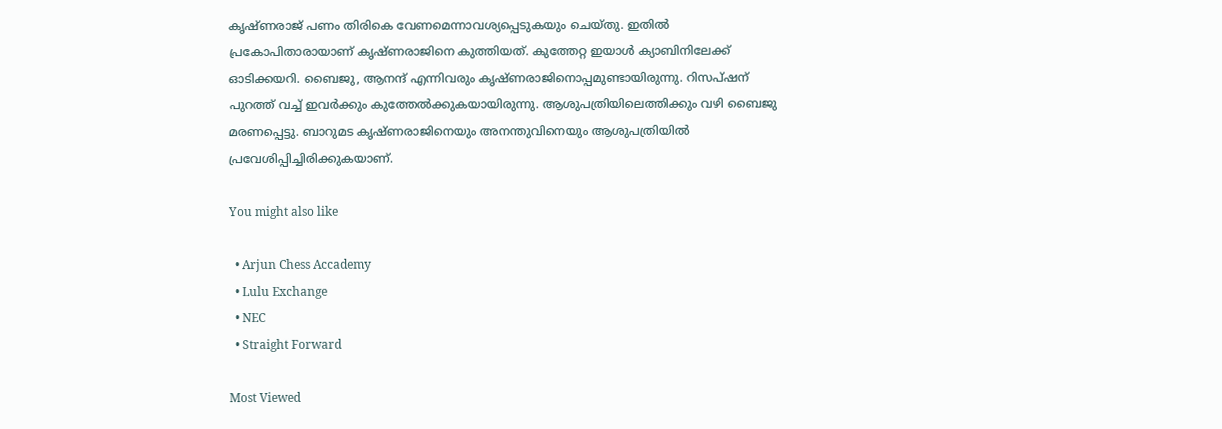കൃഷ്ണരാജ് പണം തിരികെ വേണമെന്നാവശ്യപ്പെടുകയും ചെയ്തു. ഇതിൽ‍ പ്രകോപിതാരായാണ് കൃഷ്ണരാജിനെ കുത്തിയത്. കുത്തേറ്റ ഇയാൾ‍ ക്യാബിനിലേക്ക് ഓടിക്കയറി. ബൈജു, ആനന്ദ് എന്നിവരും കൃഷ്ണരാജിനൊപ്പമുണ്ടായിരുന്നു. റിസപ്ഷന് പുറത്ത് വച്ച് ഇവർ‍ക്കും കുത്തേൽ‍ക്കുകയായിരുന്നു. ആശുപത്രിയിലെത്തിക്കും വഴി ബൈജു മരണപ്പെട്ടു. ബാറുമട കൃഷ്ണരാജിനെയും അനന്തുവിനെയും ആശുപത്രിയിൽ‍ പ്രവേശിപ്പിച്ചിരിക്കുകയാണ്.

You might also like

  • Arjun Chess Accademy
  • Lulu Exchange
  • NEC
  • Straight Forward

Most Viewed